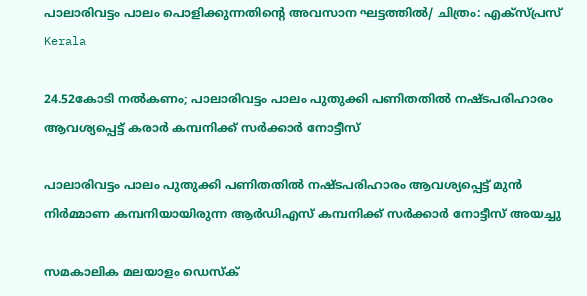പാലാരിവട്ടം പാലം പൊളിക്കുന്നതിന്റെ അവസാന ഘട്ടത്തില്‍/ ചിത്രം: എക്‌സ്പ്രസ്‌
Kerala

24.52കോടി നല്‍കണം; പാലാരിവട്ടം പാലം പുതുക്കി പണിതതില്‍ നഷ്ടപരിഹാരം ആവശ്യപ്പെട്ട് കരാര്‍ കമ്പനിക്ക് സര്‍ക്കാര്‍ നോട്ടീസ്

പാലാരിവട്ടം പാലം പുതുക്കി പണിതതില്‍ നഷ്ടപരിഹാരം ആവശ്യപ്പെട്ട് മുന്‍ നിര്‍മ്മാണ കമ്പനിയായിരുന്ന ആര്‍ഡിഎസ് കമ്പനിക്ക് സര്‍ക്കാര്‍ നോട്ടീസ് അയച്ചു

സമകാലിക മലയാളം ഡെസ്ക്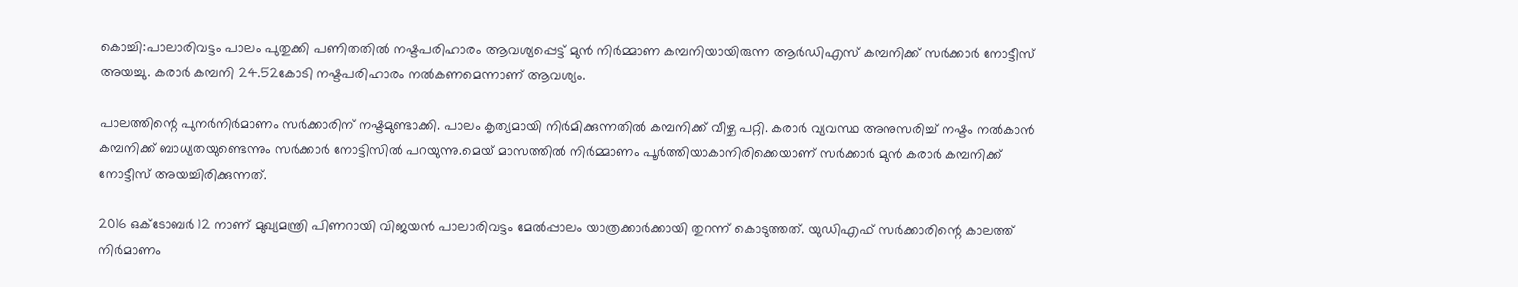കൊച്ചി:പാലാരിവട്ടം പാലം പുതുക്കി പണിതതില്‍ നഷ്ടപരിഹാരം ആവശ്യപ്പെട്ട് മുന്‍ നിര്‍മ്മാണ കമ്പനിയായിരുന്ന ആര്‍ഡിഎസ് കമ്പനിക്ക് സര്‍ക്കാര്‍ നോട്ടീസ് അയച്ചു. കരാര്‍ കമ്പനി 24.52കോടി നഷ്ടപരിഹാരം നല്‍കണമെന്നാണ് ആവശ്യം.

പാലത്തിന്റെ പുനര്‍നിര്‍മാണം സര്‍ക്കാരിന് നഷ്ടമുണ്ടാക്കി. പാലം കൃത്യമായി നിര്‍മിക്കുന്നതില്‍ കമ്പനിക്ക് വീഴ്ച പറ്റി. കരാര്‍ വ്യവസ്ഥ അനുസരിച്ച് നഷ്ടം നല്‍കാന്‍ കമ്പനിക്ക് ബാധ്യതയുണ്ടെന്നും സര്‍ക്കാര്‍ നോട്ടിസില്‍ പറയുന്നു.മെയ് മാസത്തില്‍ നിര്‍മ്മാണം പൂര്‍ത്തിയാകാനിരിക്കെയാണ് സര്‍ക്കാര്‍ മുന്‍ കരാര്‍ കമ്പനിക്ക് നോട്ടീസ് അയച്ചിരിക്കുന്നത്.

2016 ഒക്ടോബര്‍ 12 നാണ് മുഖ്യമന്ത്രി പിണറായി വിജയന്‍ പാലാരിവട്ടം മേല്‍പ്പാലം യാത്രക്കാര്‍ക്കായി തുറന്ന് കൊടുത്തത്. യുഡിഎഫ് സര്‍ക്കാരിന്റെ കാലത്ത് നിര്‍മാണം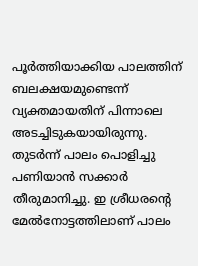പൂര്‍ത്തിയാക്കിയ പാലത്തിന് ബലക്ഷയമുണ്ടെന്ന് വ്യക്തമായതിന് പിന്നാലെ അടച്ചിടുകയായിരുന്നു. തുടര്‍ന്ന് പാലം പൊളിച്ചു പണിയാന്‍ സക്കാര്‍ തീരുമാനിച്ചു. ഇ ശ്രീധരന്റെ മേല്‍നോട്ടത്തിലാണ് പാലം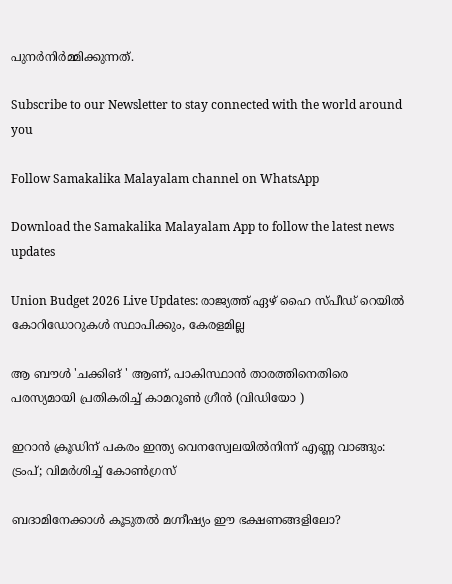പുനര്‍നിര്‍മ്മിക്കുന്നത്.

Subscribe to our Newsletter to stay connected with the world around you

Follow Samakalika Malayalam channel on WhatsApp

Download the Samakalika Malayalam App to follow the latest news updates

Union Budget 2026 Live Updates: രാജ്യത്ത് ഏഴ് ഹൈ സ്പീഡ് റെയില്‍ കോറിഡോറുകള്‍ സ്ഥാപിക്കും, കേരളമില്ല

ആ ബൗൾ 'ചക്കിങ് ' ആണ്, പാകിസ്ഥാൻ താരത്തിനെതിരെ പരസ്യമായി പ്രതികരിച്ച് കാമറൂൺ ഗ്രീൻ (വിഡിയോ )

ഇറാന്‍ ക്രൂഡിന് പകരം ഇന്ത്യ വെനസ്വേലയില്‍നിന്ന് എണ്ണ വാങ്ങും: ട്രംപ്; വിമര്‍ശിച്ച് കോണ്‍ഗ്രസ്

ബദാമിനേക്കാൾ കൂടുതൽ മഗ്നീഷ്യം ഈ ഭക്ഷണങ്ങളിലോ?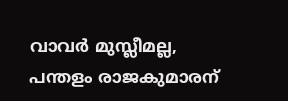വാവര്‍ മുസ്ലീമല്ല, പന്തളം രാജകുമാരന്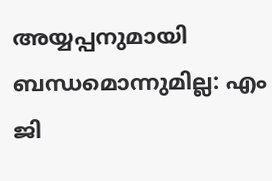അയ്യപ്പനുമായി ബന്ധമൊന്നുമില്ല: എം ജി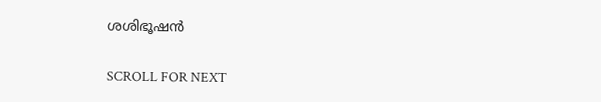ശശിഭൂഷന്‍

SCROLL FOR NEXT